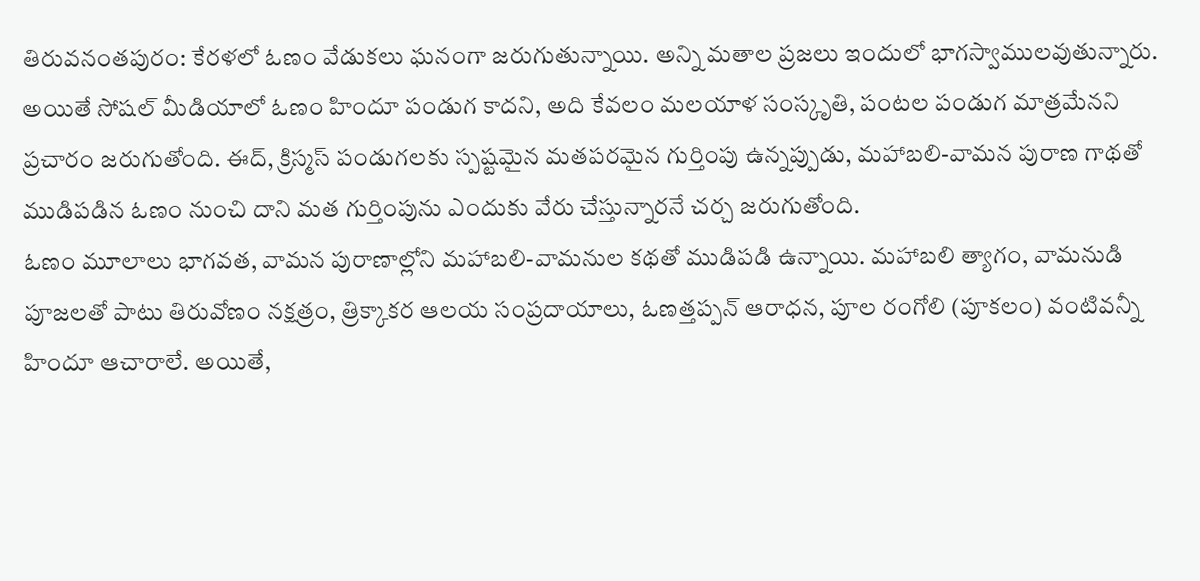తిరువనంతపురం: కేరళలో ఓణం వేడుకలు ఘనంగా జరుగుతున్నాయి. అన్ని మతాల ప్రజలు ఇందులో భాగస్వాములవుతున్నారు. అయితే సోషల్ మీడియాలో ఓణం హిందూ పండుగ కాదని, అది కేవలం మలయాళ సంస్కృతి, పంటల పండుగ మాత్రమేనని ప్రచారం జరుగుతోంది. ఈద్, క్రిస్మస్ పండుగలకు స్పష్టమైన మతపరమైన గుర్తింపు ఉన్నప్పుడు, మహాబలి-వామన పురాణ గాథతో ముడిపడిన ఓణం నుంచి దాని మత గుర్తింపును ఎందుకు వేరు చేస్తున్నారనే చర్చ జరుగుతోంది.
ఓణం మూలాలు భాగవత, వామన పురాణాల్లోని మహాబలి-వామనుల కథతో ముడిపడి ఉన్నాయి. మహాబలి త్యాగం, వామనుడి పూజలతో పాటు తిరువోణం నక్షత్రం, త్రిక్కాకర ఆలయ సంప్రదాయాలు, ఓణత్తప్పన్ ఆరాధన, పూల రంగోలి (పూకలం) వంటివన్నీ హిందూ ఆచారాలే. అయితే,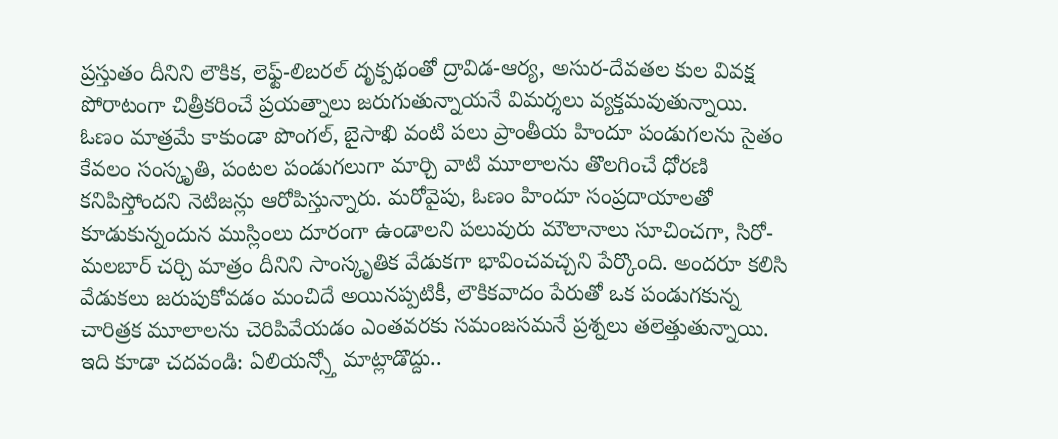ప్రస్తుతం దీనిని లౌకిక, లెఫ్ట్-లిబరల్ దృక్పథంతో ద్రావిడ-ఆర్య, అసుర-దేవతల కుల వివక్ష పోరాటంగా చిత్రీకరించే ప్రయత్నాలు జరుగుతున్నాయనే విమర్శలు వ్యక్తమవుతున్నాయి.
ఓణం మాత్రమే కాకుండా పొంగల్, బైసాఖి వంటి పలు ప్రాంతీయ హిందూ పండుగలను సైతం కేవలం సంస్కృతి, పంటల పండుగలుగా మార్చి వాటి మూలాలను తొలగించే ధోరణి కనిపిస్తోందని నెటిజన్లు ఆరోపిస్తున్నారు. మరోవైపు, ఓణం హిందూ సంప్రదాయాలతో కూడుకున్నందున ముస్లింలు దూరంగా ఉండాలని పలువురు మౌలానాలు సూచించగా, సిరో-మలబార్ చర్చి మాత్రం దీనిని సాంస్కృతిక వేడుకగా భావించవచ్చని పేర్కొంది. అందరూ కలిసి వేడుకలు జరుపుకోవడం మంచిదే అయినప్పటికీ, లౌకికవాదం పేరుతో ఒక పండుగకున్న చారిత్రక మూలాలను చెరిపివేయడం ఎంతవరకు సమంజసమనే ప్రశ్నలు తలెత్తుతున్నాయి.
ఇది కూడా చదవండి: ఏలియన్స్తో మాట్లాడొద్దు..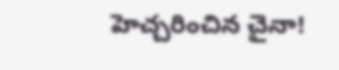హెచ్చరించిన చైనా!